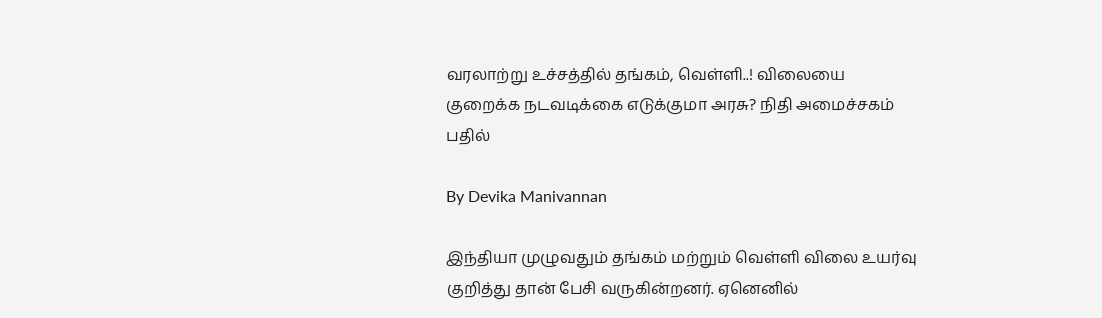வரலாற்று உச்சத்தில் தங்கம், வெள்ளி..! விலையை குறைக்க நடவடிக்கை எடுக்குமா அரசு? நிதி அமைச்சகம் பதில்

By Devika Manivannan

இந்தியா முழுவதும் தங்கம் மற்றும் வெள்ளி விலை உயர்வு குறித்து தான் பேசி வருகின்றனர். ஏனெனில்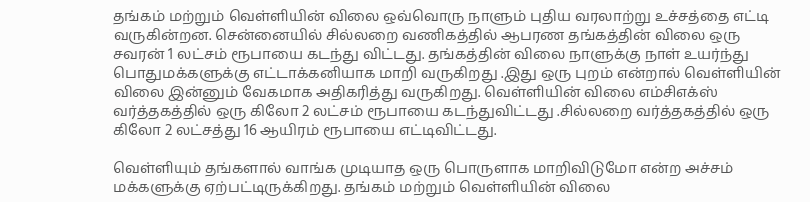தங்கம் மற்றும் வெள்ளியின் விலை ஒவ்வொரு நாளும் புதிய வரலாற்று உச்சத்தை எட்டி வருகின்றன. சென்னையில் சில்லறை வணிகத்தில் ஆபரண தங்கத்தின் விலை ஒரு சவரன் 1 லட்சம் ரூபாயை கடந்து விட்டது. தங்கத்தின் விலை நாளுக்கு நாள் உயர்ந்து பொதுமக்களுக்கு எட்டாக்கனியாக மாறி வருகிறது .இது ஒரு புறம் என்றால் வெள்ளியின் விலை இன்னும் வேகமாக அதிகரித்து வருகிறது. வெள்ளியின் விலை எம்சிஎக்ஸ் வர்த்தகத்தில் ஒரு கிலோ 2 லட்சம் ரூபாயை கடந்துவிட்டது .சில்லறை வர்த்தகத்தில் ஒரு கிலோ 2 லட்சத்து 16 ஆயிரம் ரூபாயை எட்டிவிட்டது.

வெள்ளியும் தங்களால் வாங்க முடியாத ஒரு பொருளாக மாறிவிடுமோ என்ற அச்சம் மக்களுக்கு ஏற்பட்டிருக்கிறது. தங்கம் மற்றும் வெள்ளியின் விலை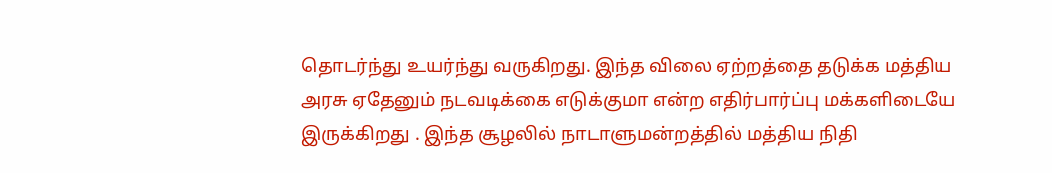தொடர்ந்து உயர்ந்து வருகிறது. இந்த விலை ஏற்றத்தை தடுக்க மத்திய அரசு ஏதேனும் நடவடிக்கை எடுக்குமா என்ற எதிர்பார்ப்பு மக்களிடையே இருக்கிறது . இந்த சூழலில் நாடாளுமன்றத்தில் மத்திய நிதி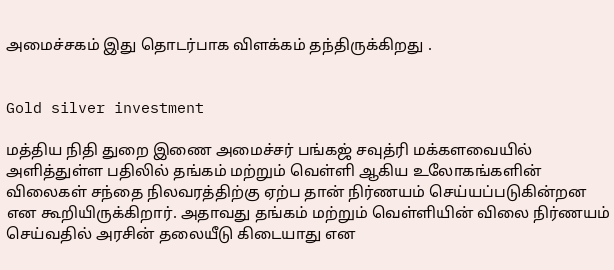அமைச்சகம் இது தொடர்பாக விளக்கம் தந்திருக்கிறது .


Gold silver investment

மத்திய நிதி துறை இணை அமைச்சர் பங்கஜ் சவுத்ரி மக்களவையில் அளித்துள்ள பதிலில் தங்கம் மற்றும் வெள்ளி ஆகிய உலோகங்களின் விலைகள் சந்தை நிலவரத்திற்கு ஏற்ப தான் நிர்ணயம் செய்யப்படுகின்றன என கூறியிருக்கிறார். அதாவது தங்கம் மற்றும் வெள்ளியின் விலை நிர்ணயம் செய்வதில் அரசின் தலையீடு கிடையாது என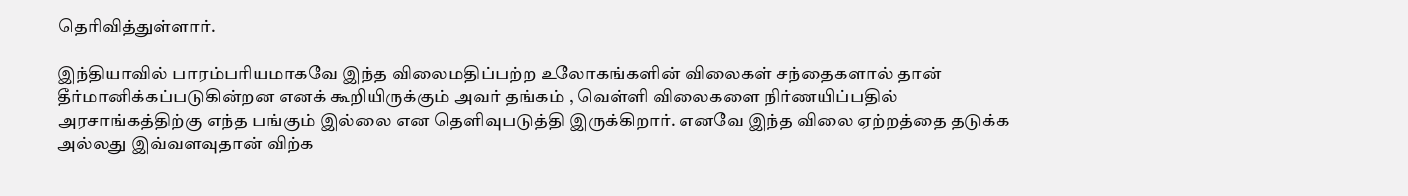தெரிவித்துள்ளார்.

இந்தியாவில் பாரம்பரியமாகவே இந்த விலைமதிப்பற்ற உலோகங்களின் விலைகள் சந்தைகளால் தான் தீர்மானிக்கப்படுகின்றன எனக் கூறியிருக்கும் அவர் தங்கம் , வெள்ளி விலைகளை நிர்ணயிப்பதில் அரசாங்கத்திற்கு எந்த பங்கும் இல்லை என தெளிவுபடுத்தி இருக்கிறார். எனவே இந்த விலை ஏற்றத்தை தடுக்க அல்லது இவ்வளவுதான் விற்க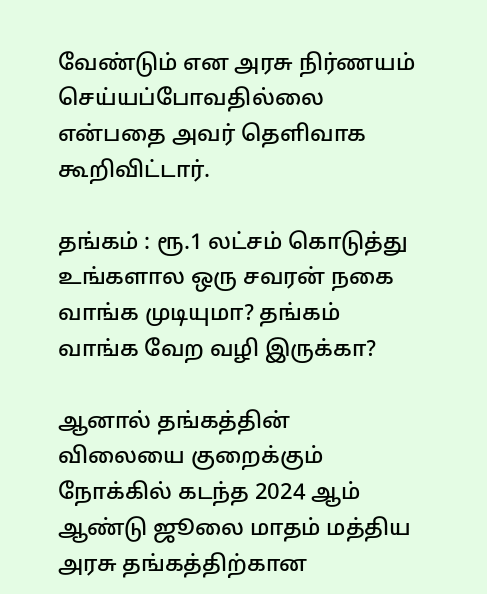வேண்டும் என அரசு நிர்ணயம் செய்யப்போவதில்லை என்பதை அவர் தெளிவாக கூறிவிட்டார்.

தங்கம் : ரூ.1 லட்சம் கொடுத்து உங்களால ஒரு சவரன் நகை வாங்க முடியுமா? தங்கம் வாங்க வேற வழி இருக்கா?

ஆனால் தங்கத்தின் விலையை குறைக்கும் நோக்கில் கடந்த 2024 ஆம் ஆண்டு ஜூலை மாதம் மத்திய அரசு தங்கத்திற்கான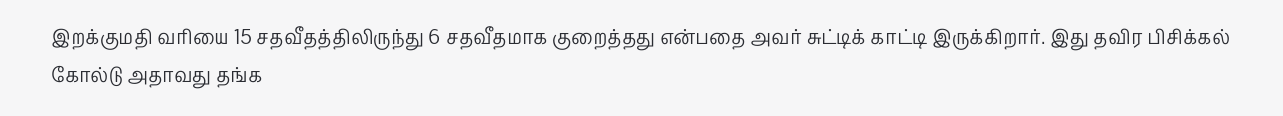இறக்குமதி வரியை 15 சதவீதத்திலிருந்து 6 சதவீதமாக குறைத்தது என்பதை அவர் சுட்டிக் காட்டி இருக்கிறார். இது தவிர பிசிக்கல் கோல்டு அதாவது தங்க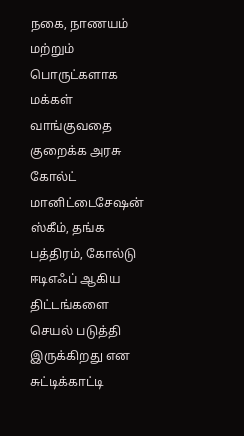நகை, நாணயம் மற்றும் பொருட்களாக மக்கள் வாங்குவதை குறைக்க அரசு கோல்ட் மானிட்டைசேஷன் ஸ்கீம், தங்க பத்திரம், கோல்டு ஈடிஎஃப் ஆகிய திட்டங்களை செயல் படுத்தி இருக்கிறது என சுட்டிக்காட்டி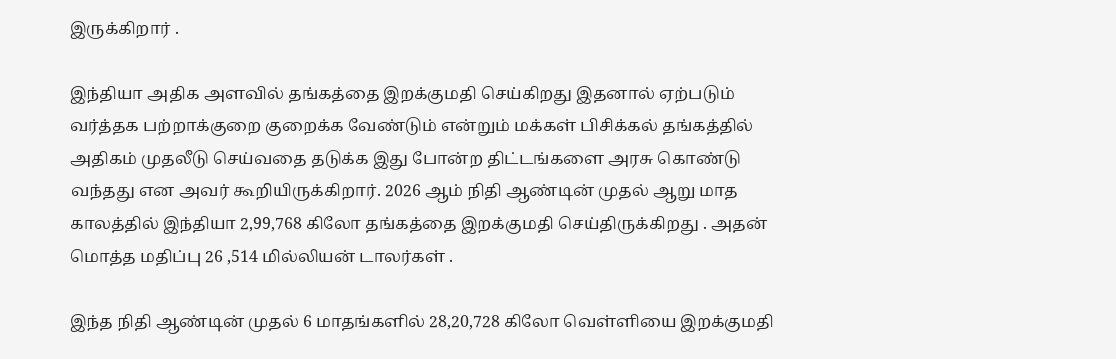இருக்கிறார் .

இந்தியா அதிக அளவில் தங்கத்தை இறக்குமதி செய்கிறது இதனால் ஏற்படும் வர்த்தக பற்றாக்குறை குறைக்க வேண்டும் என்றும் மக்கள் பிசிக்கல் தங்கத்தில் அதிகம் முதலீடு செய்வதை தடுக்க இது போன்ற திட்டங்களை அரசு கொண்டு வந்தது என அவர் கூறியிருக்கிறார். 2026 ஆம் நிதி ஆண்டின் முதல் ஆறு மாத காலத்தில் இந்தியா 2,99,768 கிலோ தங்கத்தை இறக்குமதி செய்திருக்கிறது . அதன் மொத்த மதிப்பு 26 ,514 மில்லியன் டாலர்கள் .

இந்த நிதி ஆண்டின் முதல் 6 மாதங்களில் 28,20,728 கிலோ வெள்ளியை இறக்குமதி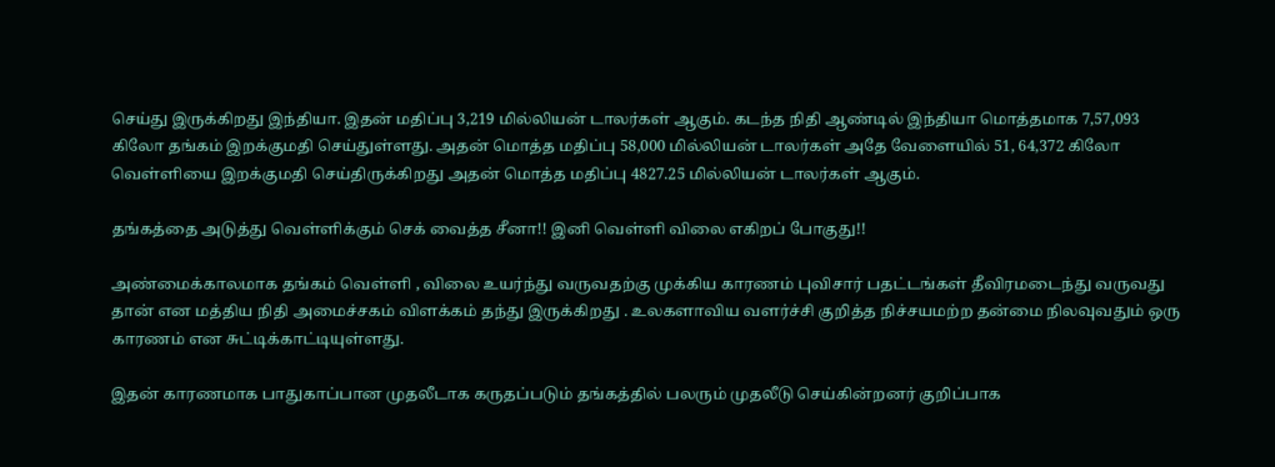செய்து இருக்கிறது இந்தியா. இதன் மதிப்பு 3,219 மில்லியன் டாலர்கள் ஆகும். கடந்த நிதி ஆண்டில் இந்தியா மொத்தமாக 7,57,093 கிலோ தங்கம் இறக்குமதி செய்துள்ளது. அதன் மொத்த மதிப்பு 58,000 மில்லியன் டாலர்கள் அதே வேளையில் 51, 64,372 கிலோ வெள்ளியை இறக்குமதி செய்திருக்கிறது அதன் மொத்த மதிப்பு 4827.25 மில்லியன் டாலர்கள் ஆகும்.

தங்கத்தை அடுத்து வெள்ளிக்கும் செக் வைத்த சீனா!! இனி வெள்ளி விலை எகிறப் போகுது!!

அண்மைக்காலமாக தங்கம் வெள்ளி , விலை உயர்ந்து வருவதற்கு முக்கிய காரணம் புவிசார் பதட்டங்கள் தீவிரமடைந்து வருவது தான் என மத்திய நிதி அமைச்சகம் விளக்கம் தந்து இருக்கிறது . உலகளாவிய வளர்ச்சி குறித்த நிச்சயமற்ற தன்மை நிலவுவதும் ஒரு காரணம் என சுட்டிக்காட்டியுள்ளது.

இதன் காரணமாக பாதுகாப்பான முதலீடாக கருதப்படும் தங்கத்தில் பலரும் முதலீடு செய்கின்றனர் குறிப்பாக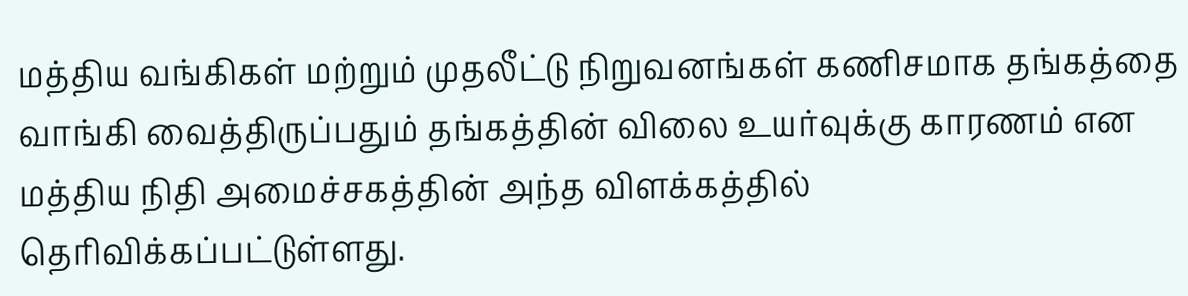மத்திய வங்கிகள் மற்றும் முதலீட்டு நிறுவனங்கள் கணிசமாக தங்கத்தை வாங்கி வைத்திருப்பதும் தங்கத்தின் விலை உயர்வுக்கு காரணம் என மத்திய நிதி அமைச்சகத்தின் அந்த விளக்கத்தில் தெரிவிக்கப்பட்டுள்ளது.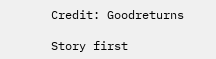Credit: Goodreturns

Story first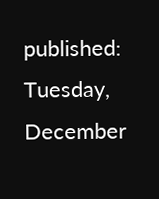published: Tuesday, December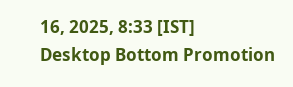16, 2025, 8:33 [IST]
Desktop Bottom Promotion